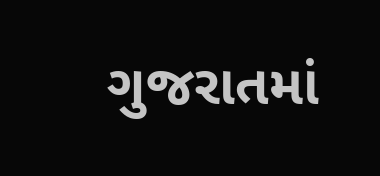ગુજરાતમાં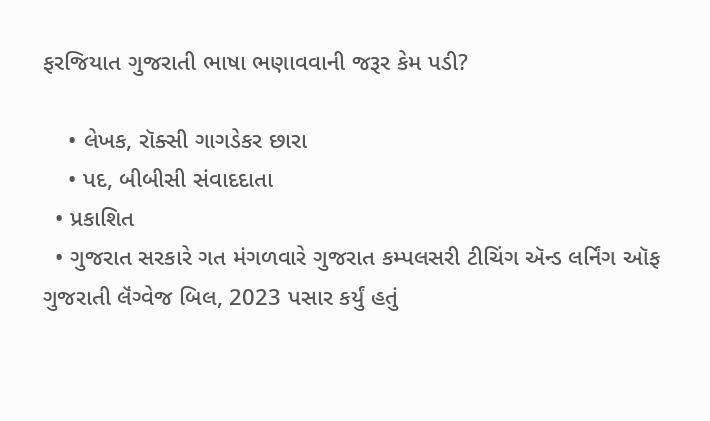ફરજિયાત ગુજરાતી ભાષા ભણાવવાની જરૂર કેમ પડી?

    • લેખક, રૉક્સી ગાગડેકર છારા
    • પદ, બીબીસી સંવાદદાતા
  • પ્રકાશિત
  • ગુજરાત સરકારે ગત મંગળવારે ગુજરાત કમ્પલસરી ટીચિંગ ઍન્ડ લર્નિંગ ઑફ ગુજરાતી લૅંગ્વેજ બિલ, 2023 પસાર કર્યું હતું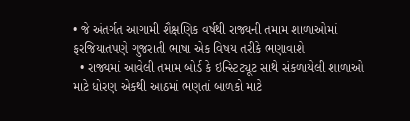• જે અંતર્ગત આગામી શૈક્ષણિક વર્ષથી રાજ્યની તમામ શાળાઓમાં ફરજિયાતપણે ગુજરાતી ભાષા એક વિષય તરીકે ભણાવાશે
  • રાજ્યમાં આવેલી તમામ બોર્ડ કે ઇન્સ્ટિટ્યૂટ સાથે સંકળાયેલી શાળાઓ માટે ધોરણ એકથી આઠમાં ભણતાં બાળકો માટે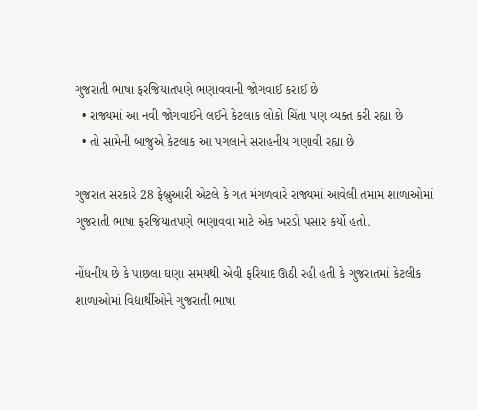ગુજરાતી ભાષા ફરજિયાતપણે ભણાવવાની જોગવાઈ કરાઈ છે
  • રાજ્યમાં આ નવી જોગવાઈને લઈને કેટલાક લોકો ચિંતા પણ વ્યક્ત કરી રહ્યા છે
  • તો સામેની બાજુએ કેટલાક આ પગલાને સરાહનીય ગણાવી રહ્યા છે

ગુજરાત સરકારે 28 ફેબ્રુઆરી એટલે કે ગત મંગળવારે રાજ્યમાં આવેલી તમામ શાળાઓમાં ગુજરાતી ભાષા ફરજિયાતપણે ભણાવવા માટે એક ખરડો પસાર કર્યો હતો.

નોંધનીય છે કે પાછલા ઘણા સમયથી એવી ફરિયાદ ઊઠી રહી હતી કે ગુજરાતમાં કેટલીક શાળાઓમાં વિદ્યાર્થીઓને ગુજરાતી ભાષા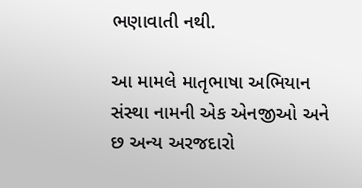ભણાવાતી નથી.

આ મામલે માતૃભાષા અભિયાન સંસ્થા નામની એક એનજીઓ અને છ અન્ય અરજદારો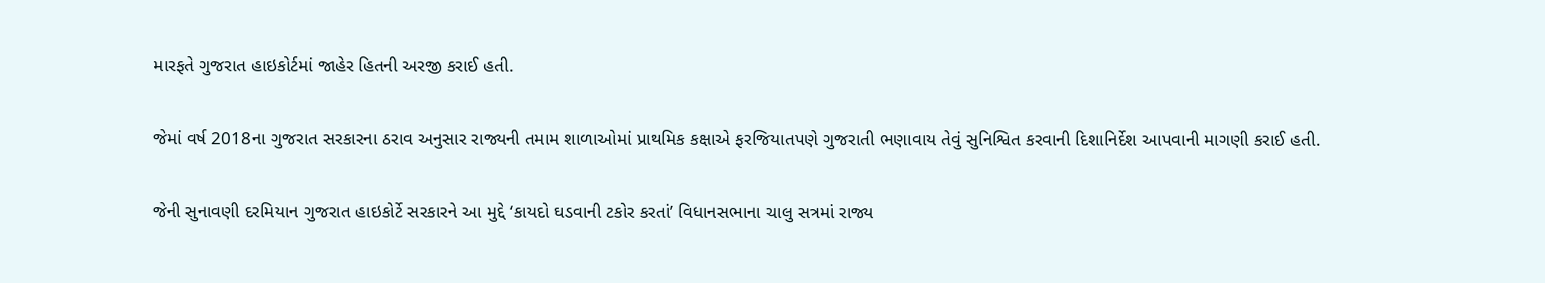મારફતે ગુજરાત હાઇકોર્ટમાં જાહેર હિતની અરજી કરાઈ હતી.

જેમાં વર્ષ 2018ના ગુજરાત સરકારના ઠરાવ અનુસાર રાજ્યની તમામ શાળાઓમાં પ્રાથમિક કક્ષાએ ફરજિયાતપણે ગુજરાતી ભણાવાય તેવું સુનિશ્વિત કરવાની દિશાનિર્દેશ આપવાની માગણી કરાઈ હતી.

જેની સુનાવણી દરમિયાન ગુજરાત હાઇકોર્ટે સરકારને આ મુદ્દે ‘કાયદો ઘડવાની ટકોર કરતાં’ વિધાનસભાના ચાલુ સત્રમાં રાજ્ય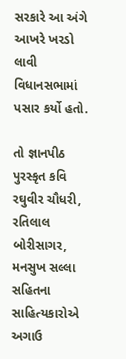સરકારે આ અંગે આખરે ખરડો લાવી વિધાનસભામાં પસાર કર્યો હતો.

તો જ્ઞાનપીઠ પુરસ્કૃત કવિ રઘુવીર ચૌધરી, રતિલાલ બોરીસાગર, મનસુખ સલ્લા સહિતના સાહિત્યકારોએ અગાઉ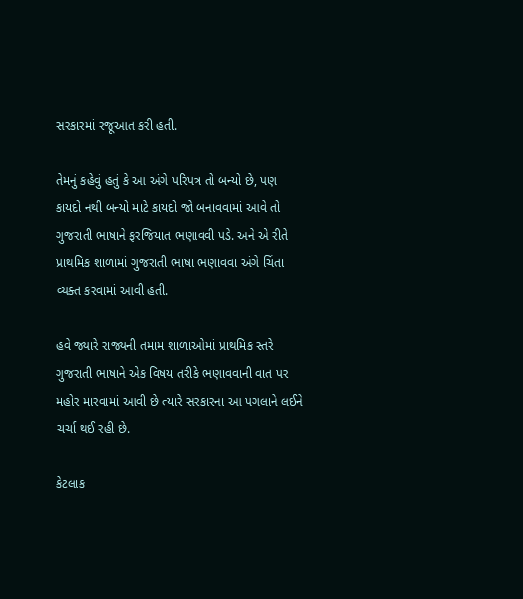સરકારમાં રજૂઆત કરી હતી.

તેમનું કહેવું હતું કે આ અંગે પરિપત્ર તો બન્યો છે, પણ કાયદો નથી બન્યો માટે કાયદો જો બનાવવામાં આવે તો ગુજરાતી ભાષાને ફરજિયાત ભણાવવી પડે. અને એ રીતે પ્રાથમિક શાળામાં ગુજરાતી ભાષા ભણાવવા અંગે ચિંતા વ્યક્ત કરવામાં આવી હતી.

હવે જ્યારે રાજ્યની તમામ શાળાઓમાં પ્રાથમિક સ્તરે ગુજરાતી ભાષાને એક વિષય તરીકે ભણાવવાની વાત પર મહોર મારવામાં આવી છે ત્યારે સરકારના આ પગલાને લઈને ચર્ચા થઈ રહી છે.

કેટલાક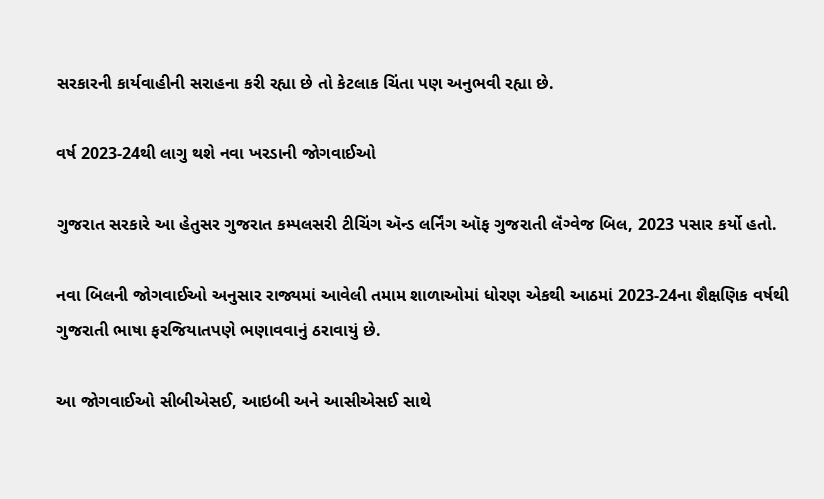સરકારની કાર્યવાહીની સરાહના કરી રહ્યા છે તો કેટલાક ચિંતા પણ અનુભવી રહ્યા છે.

વર્ષ 2023-24થી લાગુ થશે નવા ખરડાની જોગવાઈઓ

ગુજરાત સરકારે આ હેતુસર ગુજરાત કમ્પલસરી ટીચિંગ ઍન્ડ લર્નિંગ ઑફ ગુજરાતી લૅંગ્વેજ બિલ, 2023 પસાર કર્યો હતો.

નવા બિલની જોગવાઈઓ અનુસાર રાજ્યમાં આવેલી તમામ શાળાઓમાં ધોરણ એકથી આઠમાં 2023-24ના શૈક્ષણિક વર્ષથી ગુજરાતી ભાષા ફરજિયાતપણે ભણાવવાનું ઠરાવાયું છે.

આ જોગવાઈઓ સીબીએસઈ, આઇબી અને આસીએસઈ સાથે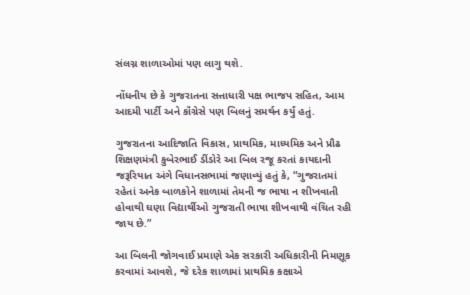સંલગ્ન શાળાઓમાં પણ લાગુ થશે.

નોંધનીય છે કે ગુજરાતના સત્તાધારી પક્ષ ભાજપ સહિત, આમ આદમી પાર્ટી અને કૉંગ્રેસે પણ બિલનું સમર્થન કર્યું હતું.

ગુજરાતના આદિજાતિ વિકાસ, પ્રાથમિક, માધ્યમિક અને પ્રૌઢ શિક્ષણમંત્રી કુબેરભાઈ ડીંડોરે આ બિલ રજૂ કરતાં કાયદાની જરૂરિયાત અંગે વિધાનસભામાં જણાવ્યું હતું કે, “ગુજરાતમાં રહેતાં અનેક બાળકોને શાળામાં તેમની જ ભાષા ન શીખવાતી હોવાથી ઘણા વિદ્યાર્થીઓ ગુજરાતી ભાષા શીખવાથી વંચિત રહી જાય છે.”

આ બિલની જોગવાઈ પ્રમાણે એક સરકારી અધિકારીની નિમણૂક કરવામાં આવશે, જે દરેક શાળામાં પ્રાથમિક કક્ષાએ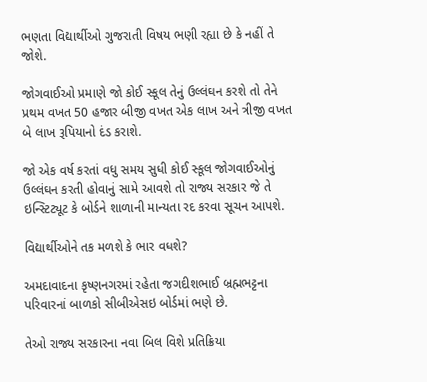ભણતા વિદ્યાર્થીઓ ગુજરાતી વિષય ભણી રહ્યા છે કે નહીં તે જોશે.

જોગવાઈઓ પ્રમાણે જો કોઈ સ્કૂલ તેનું ઉલ્લંઘન કરશે તો તેને પ્રથમ વખત 50 હજાર બીજી વખત એક લાખ અને ત્રીજી વખત બે લાખ રૂપિયાનો દંડ કરાશે.

જો એક વર્ષ કરતાં વધુ સમય સુધી કોઈ સ્કૂલ જોગવાઈઓનું ઉલ્લંઘન કરતી હોવાનું સામે આવશે તો રાજ્ય સરકાર જે તે ઇન્સ્ટિટ્યૂટ કે બોર્ડને શાળાની માન્યતા રદ કરવા સૂચન આપશે.

વિદ્યાર્થીઓને તક મળશે કે ભાર વધશે?

અમદાવાદના કૃષ્ણનગરમાં રહેતા જગદીશભાઈ બ્રહ્મભટ્ટના પરિવારનાં બાળકો સીબીએસઇ બોર્ડમાં ભણે છે.

તેઓ રાજ્ય સરકારના નવા બિલ વિશે પ્રતિક્રિયા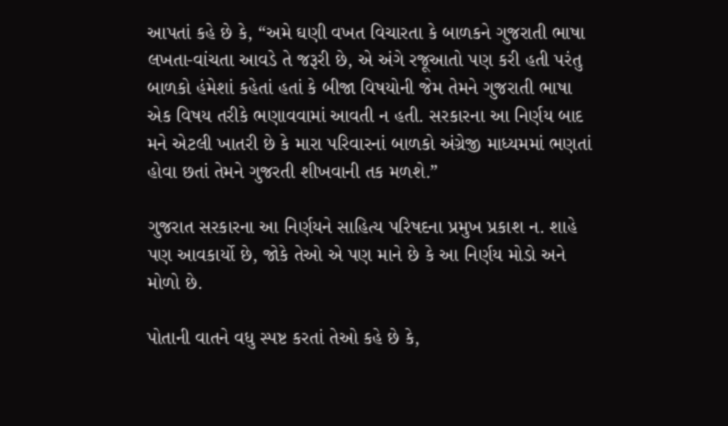આપતાં કહે છે કે, “અમે ઘણી વખત વિચારતા કે બાળકને ગુજરાતી ભાષા લખતા-વાંચતા આવડે તે જરૂરી છે, એ અંગે રજૂઆતો પણ કરી હતી પરંતુ બાળકો હંમેશાં કહેતાં હતાં કે બીજા વિષયોની જેમ તેમને ગુજરાતી ભાષા એક વિષય તરીકે ભણાવવામાં આવતી ન હતી. સરકારના આ નિર્ણય બાદ મને એટલી ખાતરી છે કે મારા પરિવારનાં બાળકો અંગ્રેજી માધ્યમમાં ભણતાં હોવા છતાં તેમને ગુજરતી શીખવાની તક મળશે.”

ગુજરાત સરકારના આ નિર્ણયને સાહિત્ય પરિષદના પ્રમુખ પ્રકાશ ન. શાહે પણ આવકાર્યો છે, જોકે તેઓ એ પણ માને છે કે આ નિર્ણય મોડો અને મોળો છે.

પોતાની વાતને વધુ સ્પષ્ટ કરતાં તેઓ કહે છે કે,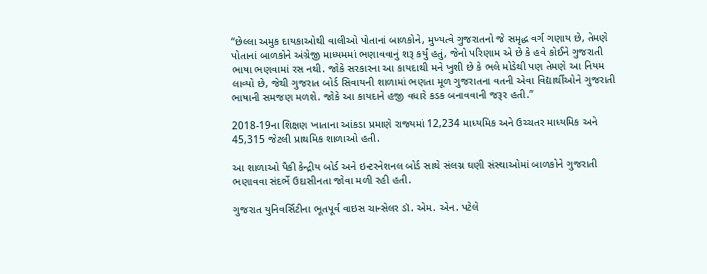“છેલ્લા અમુક દાયકાઓથી વાલીઓ પોતાનાં બાળકોને, મુખ્યત્વે ગુજરાતનો જે સમૃદ્ધ વર્ગ ગણાય છે, તેમણે પોતાનાં બાળકોને અંગ્રેજી માધ્યમમાં ભણાવવાનું શરૂ કર્યું હતું, જેનો પરિણામ એ છે કે હવે કોઈને ગુજરાતી ભાષા ભણવામાં રસ નથી. જોકે સરકારના આ કાયદાથી મને ખુશી છે કે ભલે મોડેથી પણ તેમણે આ નિયમ લાવ્યો છે, જેથી ગુજરાત બોર્ડ સિવાયની શાળામાં ભણતા મૂળ ગુજરાતના વતની એવા વિદ્યાર્થીઓને ગુજરાતી ભાષાની સમજણ મળશે. જોકે આ કાયદાને હજી વધારે કડક બનાવવાની જરૂર હતી.”

2018-19ના શિક્ષણ ખાતાના આંકડા પ્રમાણે રાજ્યમાં 12,234 માધ્યમિક અને ઉચ્ચતર માધ્યમિક અને 45,315 જેટલી પ્રાથમિક શાળાઓ હતી.

આ શાળાઓ પૈકી કેન્દ્રીય બોર્ડ અને ઇન્ટરનેશનલ બોર્ડ સાથે સંલગ્ન ઘણી સંસ્થાઓમાં બાળકોને ગુજરાતી ભણાવવા સંદર્ભે ઉદાસીનતા જોવા મળી રહી હતી.

ગુજરાત યુનિવર્સિટીના ભૂતપૂર્વ વાઇસ ચાન્સેલર ડૉ. એમ. એન. પટેલે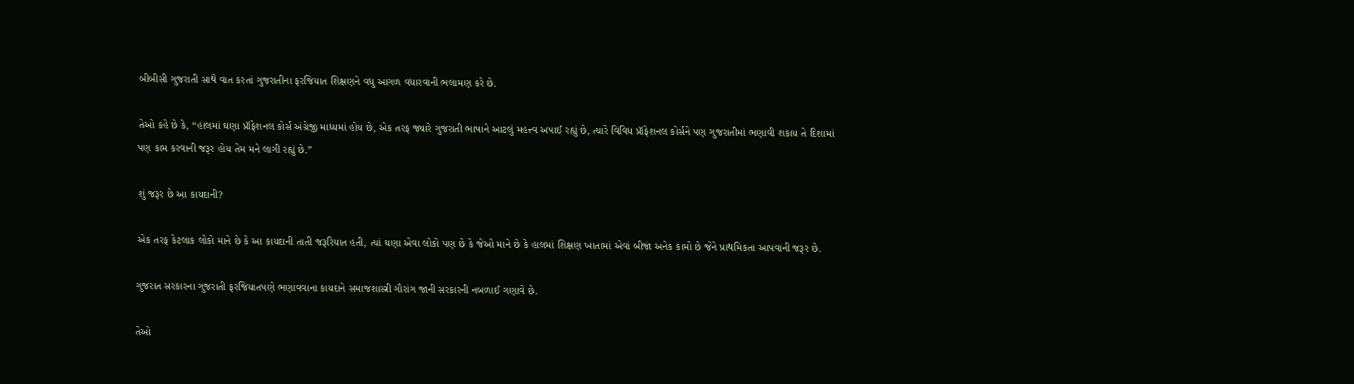બીબીસી ગુજરાતી સાથે વાત કરતાં ગુજરાતીના ફરજિયાત શિક્ષણને વધુ આગળ વધારવાની ભલામણ કરે છે.

તેઓ કહે છે કે, “હાલમાં ઘણા પ્રૉફેશનલ કોર્સ અંગ્રેજી માધ્યમાં હોય છે, એક તરફ જ્યારે ગુજરાતી ભાષાને આટલું મહત્ત્વ અપાઈ રહ્યું છે, ત્યારે વિવિધ પ્રૉફેશનલ કોર્સને પણ ગુજરાતીમાં ભણાવી શકાય તે દિશામાં પણ કામ કરવાની જરૂર હોય તેમ મને લાગી રહ્યું છે.”

શું જરૂર છે આ કાયદાની?

એક તરફ કેટલાક લોકો માને છે કે આ કાયદાની તાતી જરૂરિયાત હતી, ત્યાં ઘણા એવા લોકો પણ છે કે જેઓ માને છે કે હાલમાં શિક્ષણ ખાતામાં એવાં બીજાં અનેક કામો છે જેને પ્રાથમિકતા આપવાની જરૂર છે.

ગુજરાત સરકારના ગુજરાતી ફરજિયાતપણે ભણાવવાના કાયદાને સમાજશાસ્ત્રી ગૌરાંગ જાની સરકારની નબળાઈ ગણાવે છે.

તેઓ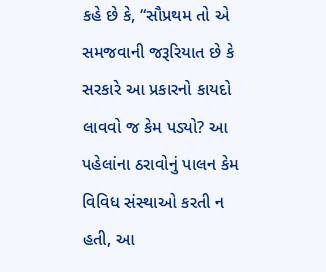કહે છે કે, “સૌપ્રથમ તો એ સમજવાની જરૂરિયાત છે કે સરકારે આ પ્રકારનો કાયદો લાવવો જ કેમ પડ્યો? આ પહેલાંના ઠરાવોનું પાલન કેમ વિવિધ સંસ્થાઓ કરતી ન હતી, આ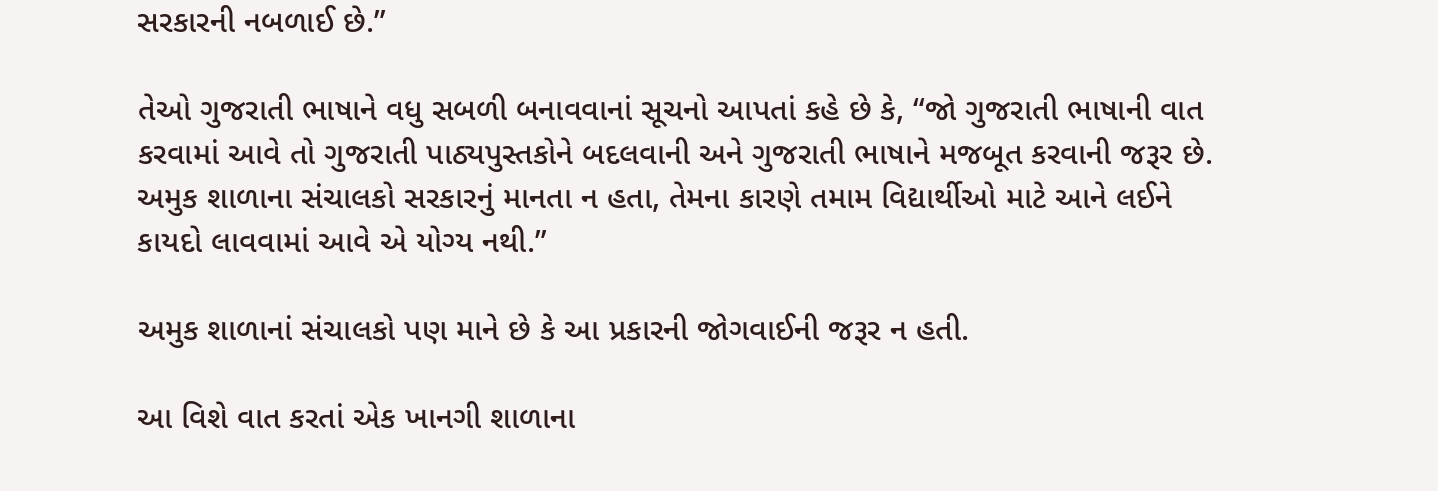સરકારની નબળાઈ છે.”

તેઓ ગુજરાતી ભાષાને વધુ સબળી બનાવવાનાં સૂચનો આપતાં કહે છે કે, “જો ગુજરાતી ભાષાની વાત કરવામાં આવે તો ગુજરાતી પાઠ્યપુસ્તકોને બદલવાની અને ગુજરાતી ભાષાને મજબૂત કરવાની જરૂર છે. અમુક શાળાના સંચાલકો સરકારનું માનતા ન હતા, તેમના કારણે તમામ વિદ્યાર્થીઓ માટે આને લઈને કાયદો લાવવામાં આવે એ યોગ્ય નથી.”

અમુક શાળાનાં સંચાલકો પણ માને છે કે આ પ્રકારની જોગવાઈની જરૂર ન હતી.

આ વિશે વાત કરતાં એક ખાનગી શાળાના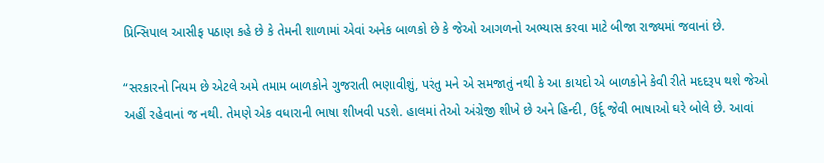પ્રિન્સિપાલ આસીફ પઠાણ કહે છે કે તેમની શાળામાં એવાં અનેક બાળકો છે કે જેઓ આગળનો અભ્યાસ કરવા માટે બીજા રાજ્યમાં જવાનાં છે.

“સરકારનો નિયમ છે એટલે અમે તમામ બાળકોને ગુજરાતી ભણાવીશું, પરંતુ મને એ સમજાતું નથી કે આ કાયદો એ બાળકોને કેવી રીતે મદદરૂપ થશે જેઓ અહીં રહેવાનાં જ નથી. તેમણે એક વધારાની ભાષા શીખવી પડશે. હાલમાં તેઓ અંગ્રેજી શીખે છે અને હિન્દી, ઉર્દૂ જેવી ભાષાઓ ઘરે બોલે છે. આવાં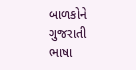બાળકોને ગુજરાતી ભાષા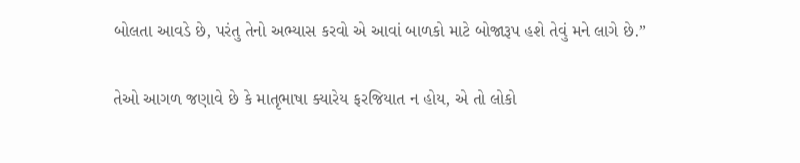બોલતા આવડે છે, પરંતુ તેનો અભ્યાસ કરવો એ આવાં બાળકો માટે બોજારૂપ હશે તેવું મને લાગે છે.”

તેઓ આગળ જણાવે છે કે માતૃભાષા ક્યારેય ફરજિયાત ન હોય, એ તો લોકો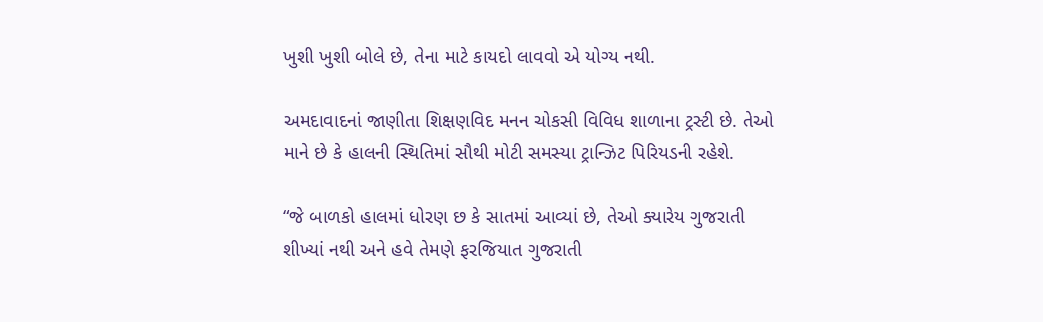ખુશી ખુશી બોલે છે, તેના માટે કાયદો લાવવો એ યોગ્ય નથી.

અમદાવાદનાં જાણીતા શિક્ષણવિદ મનન ચોકસી વિવિધ શાળાના ટ્રસ્ટી છે. તેઓ માને છે કે હાલની સ્થિતિમાં સૌથી મોટી સમસ્યા ટ્રાન્ઝિટ પિરિયડની રહેશે.

“જે બાળકો હાલમાં ધોરણ છ કે સાતમાં આવ્યાં છે, તેઓ ક્યારેય ગુજરાતી શીખ્યાં નથી અને હવે તેમણે ફરજિયાત ગુજરાતી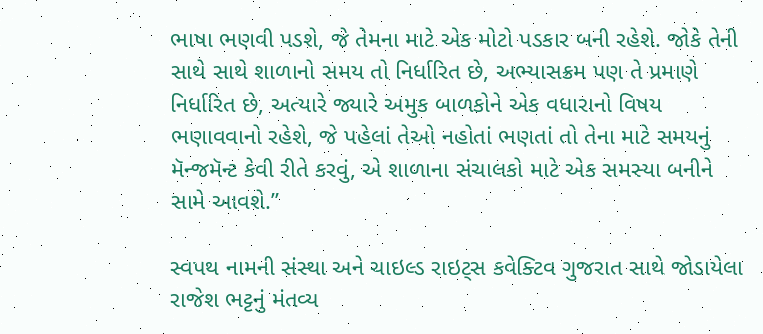ભાષા ભણવી પડશે, જે તેમના માટે એક મોટો પડકાર બની રહેશે. જોકે તેની સાથે સાથે શાળાનો સમય તો નિર્ધારિત છે, અભ્યાસક્રમ પણ તે પ્રમાણે નિર્ધારિત છે, અત્યારે જ્યારે અમુક બાળકોને એક વધારાનો વિષય ભણાવવાનો રહેશે, જે પહેલાં તેઓ નહોતાં ભણતાં તો તેના માટે સમયનું મૅન્જમૅન્ટ કેવી રીતે કરવું, એ શાળાના સંચાલકો માટે એક સમસ્યા બનીને સામે આવશે.”

સ્વપથ નામની સંસ્થા અને ચાઇલ્ડ રાઇટ્સ કવેક્ટિવ ગુજરાત સાથે જોડાયેલા રાજેશ ભટ્ટનું મંતવ્ય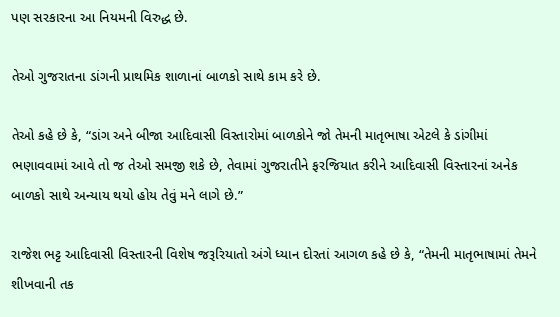પણ સરકારના આ નિયમની વિરુદ્ધ છે.

તેઓ ગુજરાતના ડાંગની પ્રાથમિક શાળાનાં બાળકો સાથે કામ કરે છે.

તેઓ કહે છે કે, “ડાંગ અને બીજા આદિવાસી વિસ્તારોમાં બાળકોને જો તેમની માતૃભાષા એટલે કે ડાંગીમાં ભણાવવામાં આવે તો જ તેઓ સમજી શકે છે, તેવામાં ગુજરાતીને ફરજિયાત કરીને આદિવાસી વિસ્તારનાં અનેક બાળકો સાથે અન્યાય થયો હોય તેવું મને લાગે છે.”

રાજેશ ભટ્ટ આદિવાસી વિસ્તારની વિશેષ જરૂરિયાતો અંગે ધ્યાન દોરતાં આગળ કહે છે કે, “તેમની માતૃભાષામાં તેમને શીખવાની તક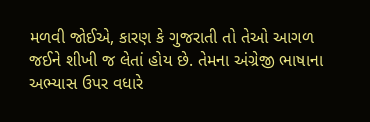મળવી જોઈએ, કારણ કે ગુજરાતી તો તેઓ આગળ જઈને શીખી જ લેતાં હોય છે. તેમના અંગ્રેજી ભાષાના અભ્યાસ ઉપર વધારે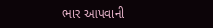ભાર આપવાની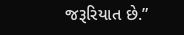જરૂરિયાત છે.”